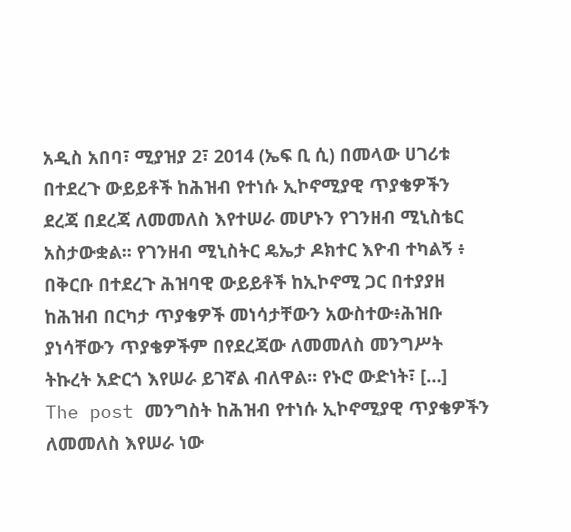አዲስ አበባ፣ ሚያዝያ 2፣ 2014 (ኤፍ ቢ ሲ) በመላው ሀገሪቱ በተደረጉ ውይይቶች ከሕዝብ የተነሱ ኢኮኖሚያዊ ጥያቄዎችን ደረጃ በደረጃ ለመመለስ እየተሠራ መሆኑን የገንዘብ ሚኒስቴር አስታውቋል፡፡ የገንዘብ ሚኒስትር ዴኤታ ዶክተር እዮብ ተካልኝ ፥ በቅርቡ በተደረጉ ሕዝባዊ ውይይቶች ከኢኮኖሚ ጋር በተያያዘ ከሕዝብ በርካታ ጥያቄዎች መነሳታቸውን አውስተው፥ሕዝቡ ያነሳቸውን ጥያቄዎችም በየደረጃው ለመመለስ መንግሥት ትኩረት አድርጎ እየሠራ ይገኛል ብለዋል፡፡ የኑሮ ውድነት፣ […]
The post መንግስት ከሕዝብ የተነሱ ኢኮኖሚያዊ ጥያቄዎችን ለመመለስ እየሠራ ነው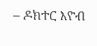– ዶክተር እዮብ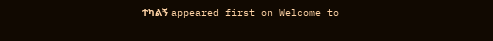ተካልኝ appeared first on Welcome to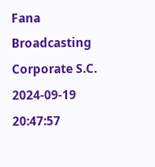Fana Broadcasting Corporate S.C.
2024-09-19 20:47:57